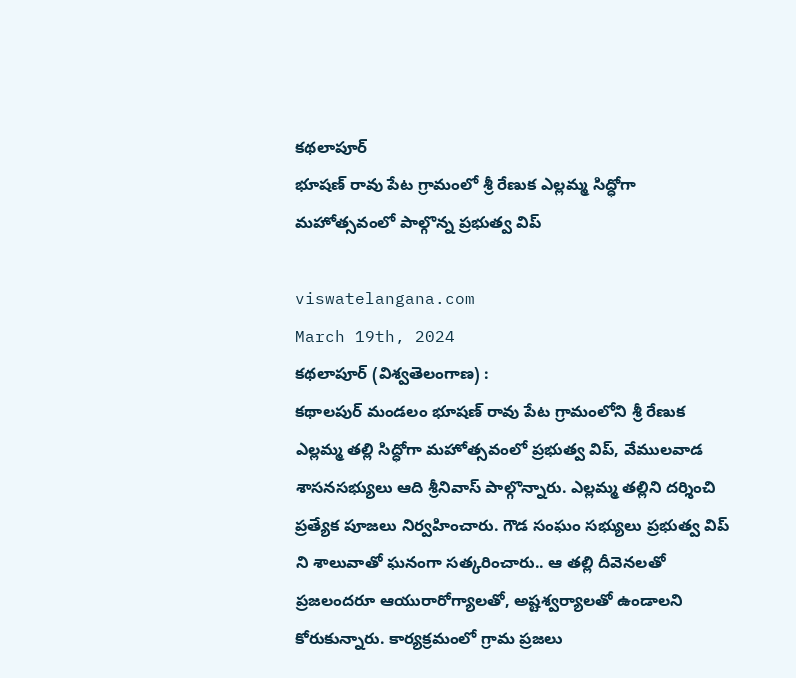కథలాపూర్
భూషణ్ రావు పేట గ్రామంలో శ్రీ రేణుక ఎల్లమ్మ సిద్ధోగా మహోత్సవంలో పాల్గొన్న ప్రభుత్వ విప్

viswatelangana.com
March 19th, 2024
కథలాపూర్ (విశ్వతెలంగాణ) :
కథాలపుర్ మండలం భూషణ్ రావు పేట గ్రామంలోని శ్రీ రేణుక ఎల్లమ్మ తల్లి సిద్ధోగా మహోత్సవంలో ప్రభుత్వ విప్, వేములవాడ శాసనసభ్యులు ఆది శ్రీనివాస్ పాల్గొన్నారు. ఎల్లమ్మ తల్లిని దర్శించి ప్రత్యేక పూజలు నిర్వహించారు. గౌడ సంఘం సభ్యులు ప్రభుత్వ విప్ ని శాలువాతో ఘనంగా సత్కరించారు.. ఆ తల్లి దీవెనలతో ప్రజలందరూ ఆయురారోగ్యాలతో, అష్టశ్వర్యాలతో ఉండాలని కోరుకున్నారు. కార్యక్రమంలో గ్రామ ప్రజలు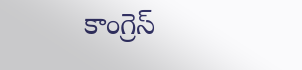కాంగ్రెస్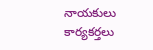నాయకులు కార్యకర్తలు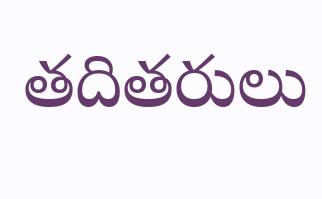తదితరులు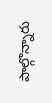పాల్గొన్నారు